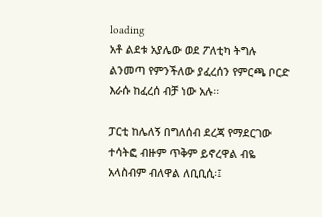loading
አቶ ልደቱ አያሌው ወደ ፖለቲካ ትግሉ ልንመጣ የምንችለው ያፈረሰን የምርጫ ቦርድ እራሱ ከፈረሰ ብቻ ነው አሉ፡፡

ፓርቲ ከሌለኝ በግለሰብ ደረጃ የማደርገው ተሳትፎ ብዙም ጥቅም ይኖረዋል ብዬ አላስብም ብለዋል ለቢቢሲ፡፤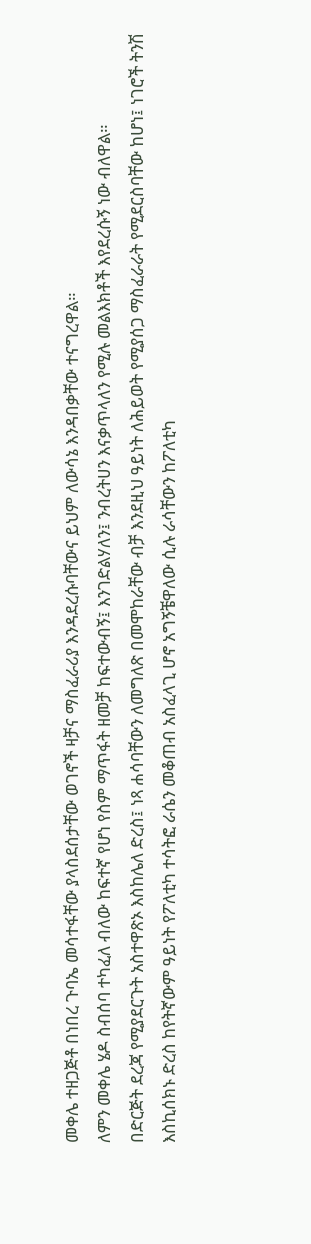መቀሌ ተዘጋጅቶ በነበረ ጉባኤ መሳተፋቸው ያላስደሰታቸው ወገኖች ዛቻና ማስፈራሪያ እንዳደረሱባቸውና ይህም ለውሳኔ እንዳበቃቸው ተናግረዋል።
ለምን መቀሌ ሄዶ ስብሰባ ተካፈለ ብለው ከፍተኛ የሆነ የስም ማጥፋት ዘመቻ ከፍተውብኝ፤ እንገድልሃለን፤ ንብረትሀን እናቃጥላለን የሚሉ መልእክቶች እየደረሱኝ ነው ብለዋል።
በድርጅት ደረጃ የሚያደርጉት አስተዋጽኦ እስከሌለ ድረስ፤ ነጻ ሐሳባቸውን ለመግለጽ በመሞከራቸው ብቻ እንደዚህ ዓይነት ለሕይወት የሚያሰጋ ማስፈራራት የሚደርስባቸው ከሆነ፤ ነገሮች ትንሽ እስኪሰክኑ ድረስ ከየትኛውም ዓይነት የፖለቲካ ተሳትፎ ራሴን መቆጠብ አስፈላጊ ሆኖ አግኝቼዋለው ሲሉ ራሳቸውን ከፖለቲካ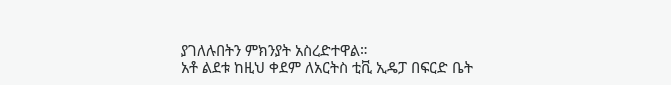ያገለሉበትን ምክንያት አስረድተዋል።
አቶ ልደቱ ከዚህ ቀደም ለአርትስ ቲቪ ኢዴፓ በፍርድ ቤት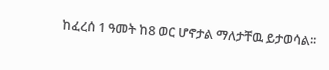ከፈረሰ 1 ዓመት ከ8 ወር ሆኖታል ማለታቸዉ ይታወሳል፡፡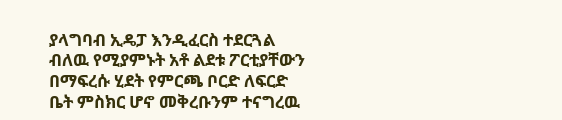ያላግባብ ኢዴፓ እንዲፈርስ ተደርጓል ብለዉ የሚያምኑት አቶ ልደቱ ፖርቲያቸውን በማፍረሱ ሂደት የምርጫ ቦርድ ለፍርድ ቤት ምስክር ሆኖ መቅረቡንም ተናግረዉ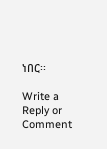ነበር፡፡

Write a Reply or Comment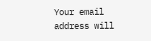Your email address will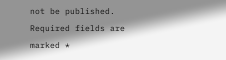not be published. Required fields are marked *